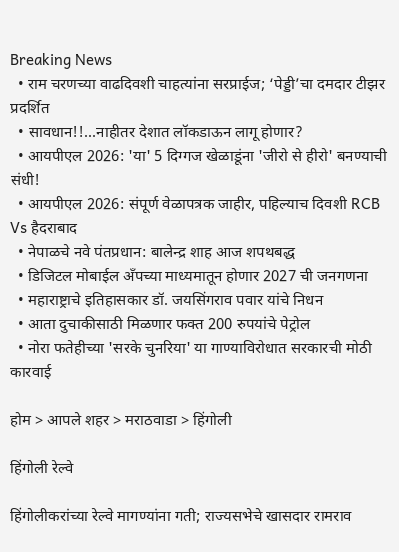Breaking News
  • राम चरणच्या वाढदिवशी चाहत्यांना सरप्राईज; ‘पेड्डी’चा दमदार टीझर प्रदर्शित
  • सावधान!!...नाहीतर देशात लॉकडाऊन लागू होणार?
  • आयपीएल 2026: 'या' 5 दिग्गज खेळाडूंना 'जीरो से हीरो' बनण्याची संधी!
  • आयपीएल 2026: संपूर्ण वेळापत्रक जाहीर, पहिल्याच दिवशी RCB Vs हैदराबाद
  • नेपाळचे नवे पंतप्रधान: बालेन्द्र शाह आज शपथबद्ध
  • डिजिटल मोबाईल अँपच्या माध्यमातून होणार 2027 ची जनगणना
  • महाराष्ट्राचे इतिहासकार डॉ. जयसिंगराव पवार यांचे निधन
  • आता दुचाकीसाठी मिळणार फक्त 200 रुपयांचे पेट्रोल
  • नोरा फतेहीच्या 'सरके चुनरिया' या गाण्याविरोधात सरकारची मोठी कारवाई

होम > आपले शहर > मराठवाडा > हिंगोली

हिंगोली रेल्वे

हिंगोलीकरांच्या रेल्वे मागण्यांना गती; राज्यसभेचे खासदार रामराव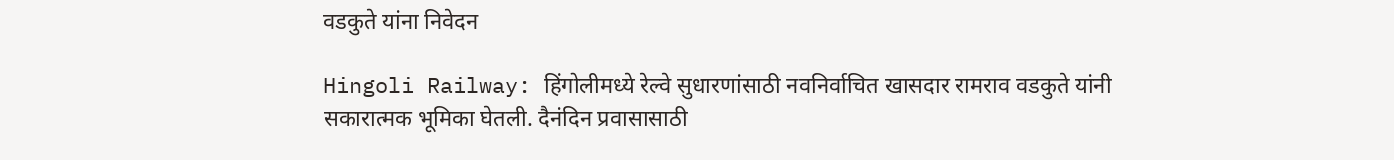वडकुते यांना निवेदन

Hingoli Railway: हिंगोलीमध्ये रेल्वे सुधारणांसाठी नवनिर्वाचित खासदार रामराव वडकुते यांनी सकारात्मक भूमिका घेतली. दैनंदिन प्रवासासाठी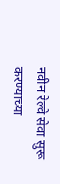नवीन रेल्वे सेवा सुरू करण्याच्या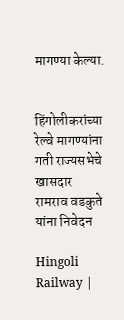मागण्या केल्या.


हिंगोलीकरांच्या रेल्वे मागण्यांना गती राज्यसभेचे खासदार रामराव वडकुते यांना निवेदन

Hingoli Railway |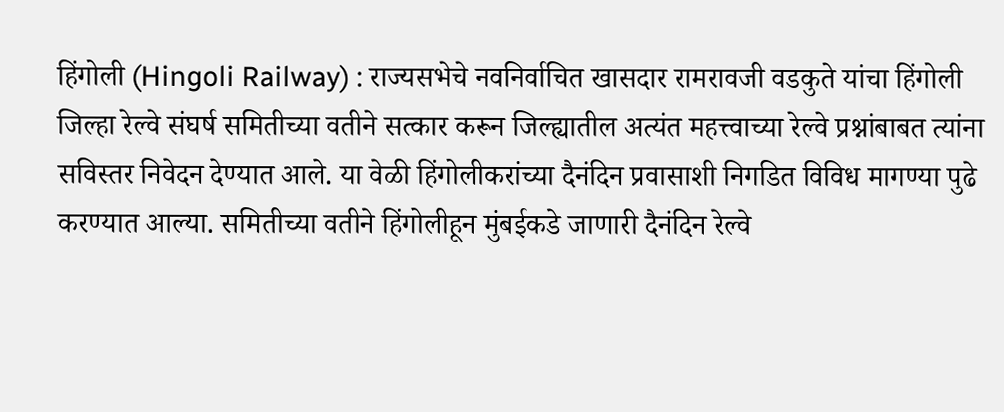हिंगोली (Hingoli Railway) : राज्यसभेचे नवनिर्वाचित खासदार रामरावजी वडकुते यांचा हिंगोली जिल्हा रेल्वे संघर्ष समितीच्या वतीने सत्कार करून जिल्ह्यातील अत्यंत महत्त्वाच्या रेल्वे प्रश्नांबाबत त्यांना सविस्तर निवेदन देण्यात आले. या वेळी हिंगोलीकरांच्या दैनंदिन प्रवासाशी निगडित विविध मागण्या पुढे करण्यात आल्या. समितीच्या वतीने हिंगोलीहून मुंबईकडे जाणारी दैनंदिन रेल्वे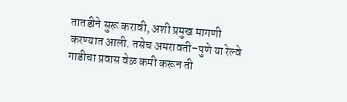तातडीने सुरू करावी, अशी प्रमुख मागणी करण्यात आली. तसेच अमरावती–पुणे या रेल्वे गाडीचा प्रवास वेळ कमी करून ती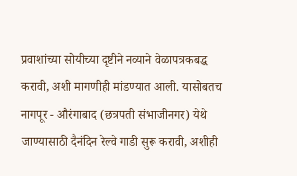प्रवाशांच्या सोयीच्या दृष्टीने नव्याने वेळापत्रकबद्ध करावी, अशी मागणीही मांडण्यात आली. यासोबतच नागपूर - औरंगाबाद (छत्रपती संभाजीनगर) येथे जाण्यासाठी दैनंदिन रेल्वे गाडी सुरू करावी, अशीही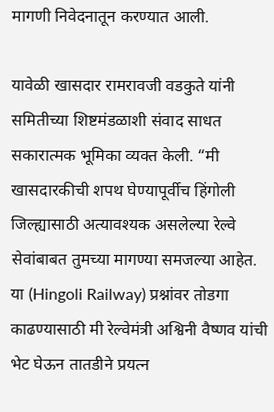मागणी निवेदनातून करण्यात आली.

यावेळी खासदार रामरावजी वडकुते यांनी समितीच्या शिष्टमंडळाशी संवाद साधत सकारात्मक भूमिका व्यक्त केली. “मी खासदारकीची शपथ घेण्यापूर्वीच हिंगोली जिल्ह्यासाठी अत्यावश्यक असलेल्या रेल्वे सेवांबाबत तुमच्या मागण्या समजल्या आहेत. या (Hingoli Railway) प्रश्नांवर तोडगा काढण्यासाठी मी रेल्वेमंत्री अश्विनी वैष्णव यांची भेट घेऊन तातडीने प्रयत्न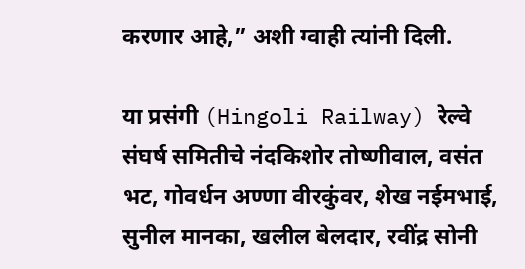करणार आहे,” अशी ग्वाही त्यांनी दिली.

या प्रसंगी (Hingoli Railway) रेल्वे संघर्ष समितीचे नंदकिशोर तोष्णीवाल, वसंत भट, गोवर्धन अण्णा वीरकुंवर, शेख नईमभाई, सुनील मानका, खलील बेलदार, रवींद्र सोनी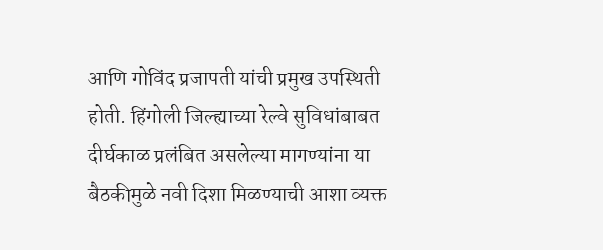आणि गोविंद प्रजापती यांची प्रमुख उपस्थिती होती. हिंगोली जिल्ह्याच्या रेल्वे सुविधांबाबत दीर्घकाळ प्रलंबित असलेल्या मागण्यांना या बैठकीमुळे नवी दिशा मिळण्याची आशा व्यक्त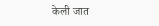केली जात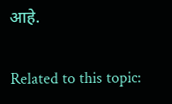आहे.

Related to this topic: